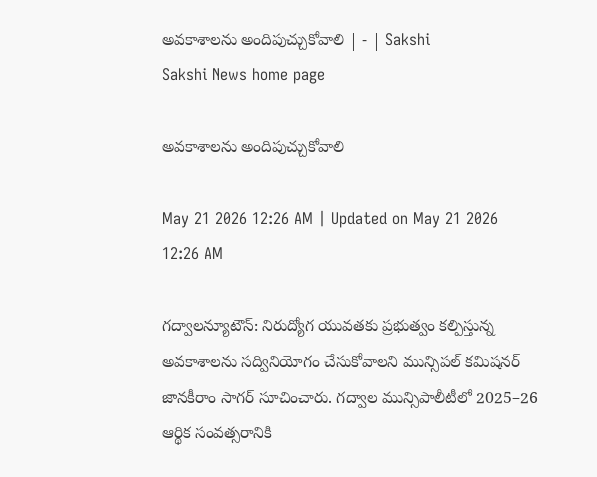అవకాశాలను అందిపుచ్చుకోవాలి | - | Sakshi
Sakshi News home page

అవకాశాలను అందిపుచ్చుకోవాలి

May 21 2026 12:26 AM | Updated on May 21 2026 12:26 AM

గద్వాలన్యూటౌన్‌: నిరుద్యోగ యువతకు ప్రభుత్వం కల్పిస్తున్న అవకాశాలను సద్వినియోగం చేసుకోవాలని మున్సిపల్‌ కమిషనర్‌ జానకీరాం సాగర్‌ సూచించారు. గద్వాల మున్సిపాలీటీలో 2025–26 ఆర్థిక సంవత్సరానికి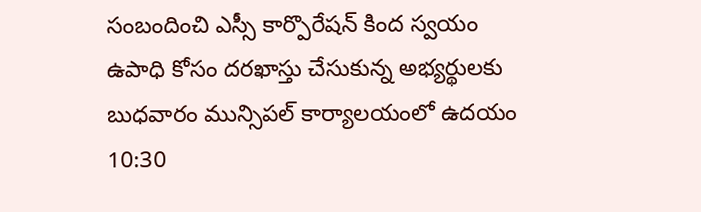సంబందించి ఎస్సీ కార్పొరేషన్‌ కింద స్వయం ఉపాధి కోసం దరఖాస్తు చేసుకున్న అభ్యర్థులకు బుధవారం మున్సిపల్‌ కార్యాలయంలో ఉదయం 10:30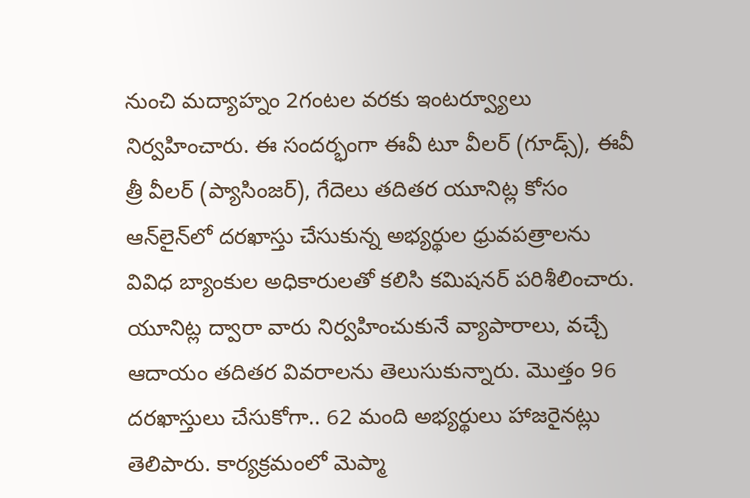నుంచి మద్యాహ్నం 2గంటల వరకు ఇంటర్వ్యూలు నిర్వహించారు. ఈ సందర్భంగా ఈవీ టూ వీలర్‌ (గూడ్స్‌), ఈవీ త్రీ వీలర్‌ (ప్యాసింజర్‌), గేదెలు తదితర యూనిట్ల కోసం ఆన్‌లైన్‌లో దరఖాస్తు చేసుకున్న అభ్యర్థుల ధ్రువపత్రాలను వివిధ బ్యాంకుల అధికారులతో కలిసి కమిషనర్‌ పరిశీలించారు. యూనిట్ల ద్వారా వారు నిర్వహించుకునే వ్యాపారాలు, వచ్చే ఆదాయం తదితర వివరాలను తెలుసుకున్నారు. మొత్తం 96 దరఖాస్తులు చేసుకోగా.. 62 మంది అభ్యర్థులు హాజరైనట్లు తెలిపారు. కార్యక్రమంలో మెప్మా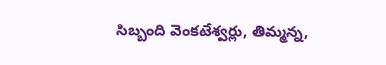సిబ్బంది వెంకటేశ్వర్లు, తిమ్మన్న,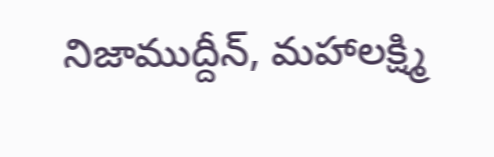నిజాముద్దీన్‌, మహాలక్ష్మి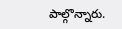పాల్గొన్నారు.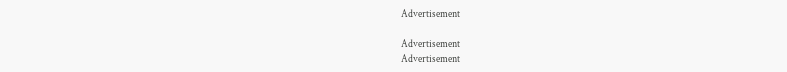Advertisement

Advertisement
Advertisement